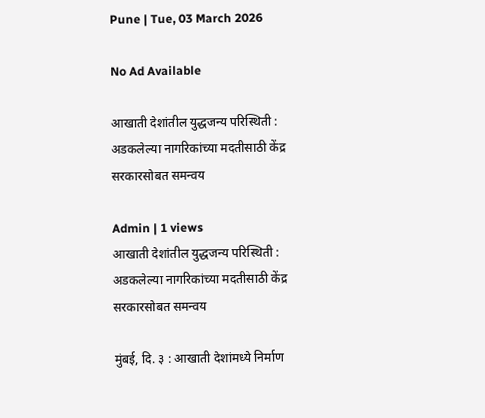Pune | Tue, 03 March 2026

No Ad Available

आखाती देशांतील युद्धजन्य परिस्थिती : अडकलेल्या नागरिकांच्या मदतीसाठी केंद्र सरकारसोबत समन्वय

Admin | 1 views
आखाती देशांतील युद्धजन्य परिस्थिती :  अडकलेल्या नागरिकांच्या मदतीसाठी केंद्र सरकारसोबत समन्वय

मुंबई, दि. ३ : आखाती देशांमध्ये निर्माण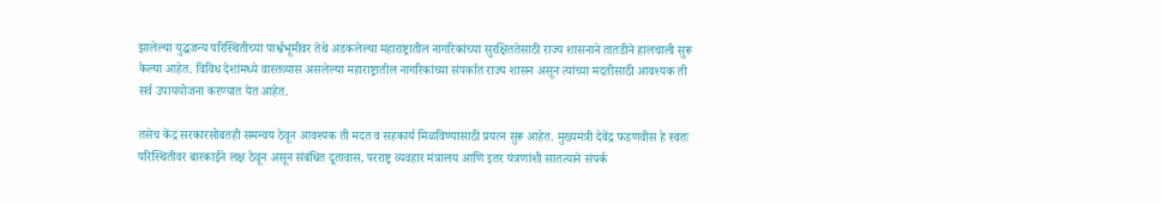झालेल्या युद्धजन्य परिस्थितीच्या पार्श्वभूमीवर तेथे अडकलेल्या महाराष्ट्रातील नागरिकांच्या सुरक्षिततेसाठी राज्य शासनाने तातडीने हालचाली सुरू केल्या आहेत. विविध देशांमध्ये वास्तव्यास असलेल्या महाराष्ट्रातील नागरिकांच्या संपर्कात राज्य शासन असून त्यांच्या मदतीसाठी आवश्यक ती सर्व उपाययोजना करण्यात येत आहेत.

तसेच केंद्र सरकारसोबतही समन्वय ठेवून आवश्यक ती मदत व सहकार्य मिळविण्यासाठी प्रयत्न सुरू आहेत. मुख्यमंत्री देवेंद्र फडणवीस हे स्वतः परिस्थितीवर बारकाईने लक्ष ठेवून असून संबंधित दूतावास, परराष्ट्र व्यवहार मंत्रालय आणि इतर यंत्रणांशी सातत्याने संपर्क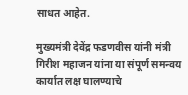साधत आहेत.

मुख्यमंत्री देवेंद्र फडणवीस यांनी मंत्री गिरीश महाजन यांना या संपूर्ण समन्वय कार्यात लक्ष घालण्याचे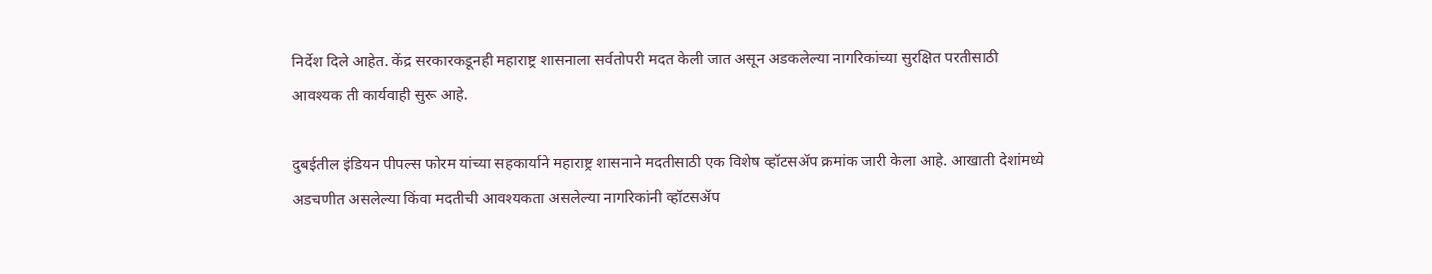निर्देश दिले आहेत. केंद्र सरकारकडूनही महाराष्ट्र शासनाला सर्वतोपरी मदत केली जात असून अडकलेल्या नागरिकांच्या सुरक्षित परतीसाठी आवश्यक ती कार्यवाही सुरू आहे.

दुबईतील इंडियन पीपल्स फोरम यांच्या सहकार्याने महाराष्ट्र शासनाने मदतीसाठी एक विशेष व्हॉटसॲप क्रमांक जारी केला आहे. आखाती देशांमध्ये अडचणीत असलेल्या किंवा मदतीची आवश्यकता असलेल्या नागरिकांनी व्हॉटसॲप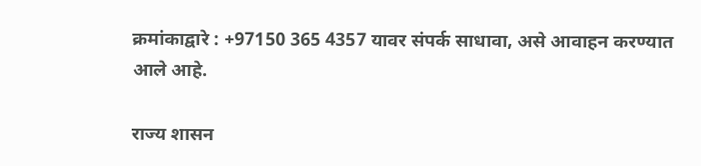क्रमांकाद्वारे : +97150 365 4357 यावर संपर्क साधावा, असे आवाहन करण्यात आले आहे.

राज्य शासन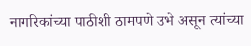नागरिकांच्या पाठीशी ठामपणे उभे असून त्यांच्या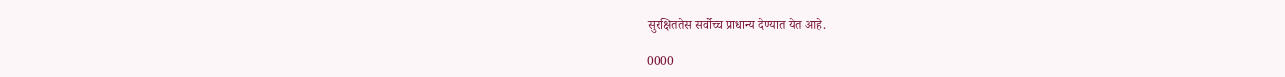सुरक्षिततेस सर्वोच्च प्राधान्य देण्यात येत आहे.

0000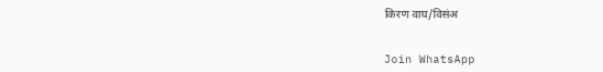किरण वाघ/विसंअ


Join WhatsApp